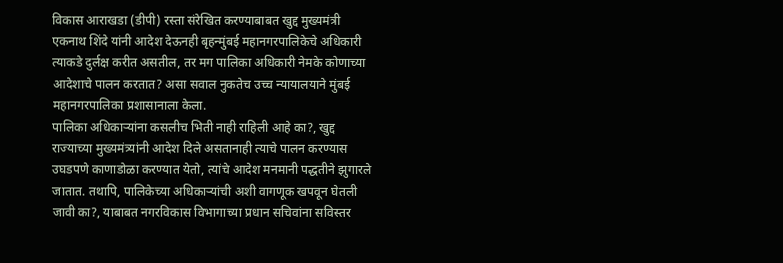विकास आराखडा (डीपी) रस्ता संरेखित करण्याबाबत खुद्द मुख्यमंत्री एकनाथ शिंदे यांनी आदेश देऊनही बृहन्मुंबई महानगरपालिकेचे अधिकारी त्याकडे दुर्लक्ष करीत असतील, तर मग पालिका अधिकारी नेमके कोणाच्या आदेशाचे पालन करतात? असा सवाल नुकतेच उच्च न्यायालयाने मुंबई महानगरपालिका प्रशासानाला केला.
पालिका अधिकाऱ्यांना कसलीच भिती नाही राहिली आहे का?, खुद्द राज्याच्या मुख्यमंत्र्यांनी आदेश दिले असतानाही त्याचे पालन करण्यास उघडपणे काणाडोळा करण्यात येतो, त्यांचे आदेश मनमानी पद्धतीने झुगारले जातात. तथापि, पालिकेच्या अधिकाऱ्यांची अशी वागणूक खपवून घेतली जावी का?, याबाबत नगरविकास विभागाच्या प्रधान सचिवांना सविस्तर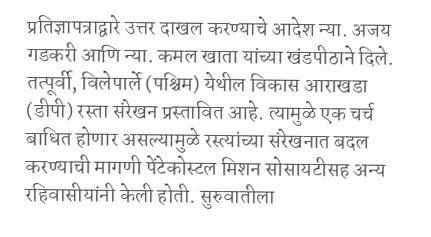प्रतिज्ञापत्राद्वारे उत्तर दाखल करण्याचे आदेश न्या. अजय गडकरी आणि न्या. कमल खाता यांच्या खंडपीठाने दिले.
तत्पूर्वी, विलेपार्ले (पश्चिम) येथील विकास आराखडा (डीपी) रस्ता संरेखन प्रस्तावित आहे. त्यामुळे एक चर्च बाधित होणार असल्यामुळे रस्त्यांच्या संरेखनात बदल करण्याची मागणी पेंटेकोस्टल मिशन सोसायटीसह अन्य रहिवासीयांनी केली होती. सुरुवातीला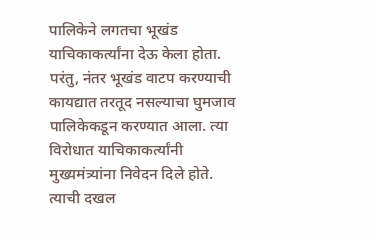पालिकेने लगतचा भूखंड याचिकाकर्त्यांना देऊ केला होता. परंतु, नंतर भूखंड वाटप करण्याची कायद्यात तरतूद नसल्याचा घुमजाव पालिकेकडून करण्यात आला. त्या विरोधात याचिकाकर्त्यांनी मुख्यमंत्र्यांना निवेदन दिले होते. त्याची दखल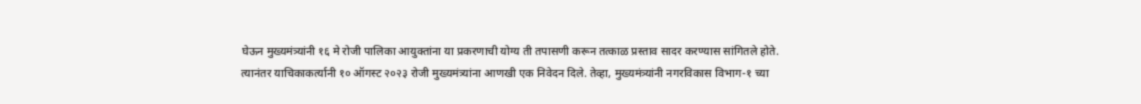घेऊन मुख्यमंत्र्यांनी १६ मे रोजी पालिका आयुक्तांना या प्रकरणाची योग्य ती तपासणी करून तत्काळ प्रस्ताव सादर करण्यास सांगितले होते.
त्यानंतर याचिकाकर्त्यानी १० ऑगस्ट २०२३ रोजी मुख्यमंत्र्यांना आणखी एक निवेदन दिले. तेव्हा, मुख्यमंत्र्यांनी नगरविकास विभाग-१ च्या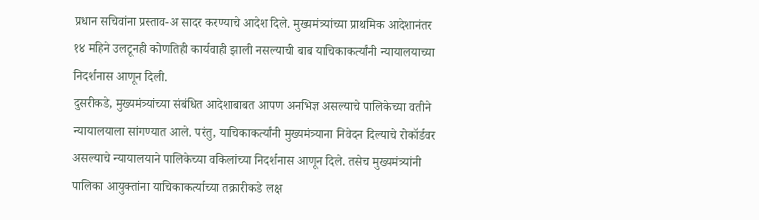प्रधान सचिवांना प्रस्ताव-अ सादर करण्याचे आदेश दिले. मुख्यमंत्र्यांच्या प्राथमिक आदेशानंतर १४ महिने उलटूनही कोणतिही कार्यवाही झाली नसल्याची बाब याचिकाकर्त्यांनी न्यायालयाच्या निदर्शनास आणून दिली.
दुसरीकडे, मुख्यमंत्र्यांच्या संबंधित आदेशाबाबत आपण अनभिज्ञ असल्याचे पालिकेच्या वतीने न्यायालयाला सांगण्यात आले. परंतु, याचिकाकर्त्यांनी मुख्यमंत्र्याना निवेदन दिल्याचे रोकॉर्डवर असल्याचे न्यायालयाने पालिकेच्या वकिलांच्या निदर्शनास आणून दिले. तसेच मुख्यमंत्र्यांनी पालिका आयुक्तांना याचिकाकर्त्याच्या तक्रारीकडे लक्ष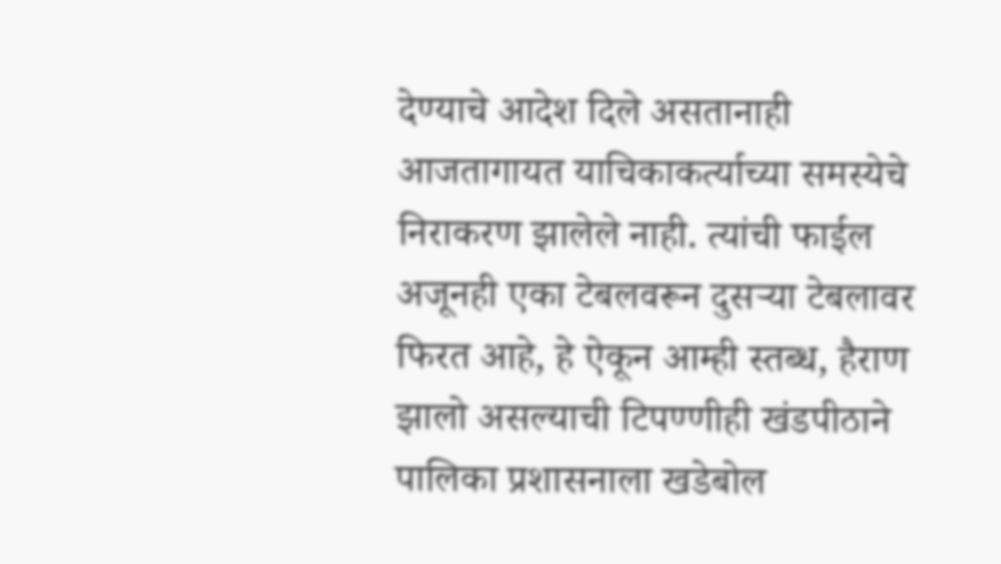देण्याचे आदेश दिले असतानाही आजतागायत याचिकाकर्त्याच्या समस्येचे निराकरण झालेले नाही. त्यांची फाईल अजूनही एका टेबलवरून दुसऱ्या टेबलावर फिरत आहे, हे ऐकून आम्ही स्तब्ध, हैराण झालो असल्याची टिपण्णीही खंडपीठाने पालिका प्रशासनाला खडेबोल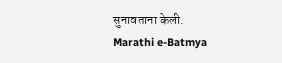सुनावताना केली.
Marathi e-Batmya